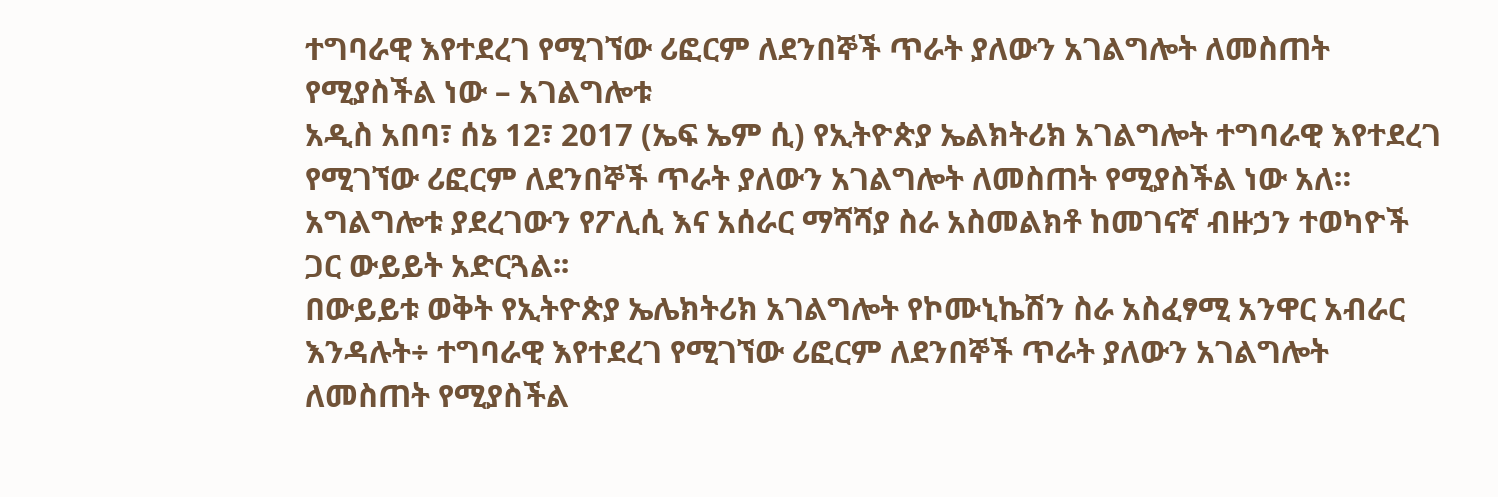ተግባራዊ እየተደረገ የሚገኘው ሪፎርም ለደንበኞች ጥራት ያለውን አገልግሎት ለመስጠት የሚያስችል ነው – አገልግሎቱ
አዲስ አበባ፣ ሰኔ 12፣ 2017 (ኤፍ ኤም ሲ) የኢትዮጵያ ኤልክትሪክ አገልግሎት ተግባራዊ እየተደረገ የሚገኘው ሪፎርም ለደንበኞች ጥራት ያለውን አገልግሎት ለመስጠት የሚያስችል ነው አለ።
አግልግሎቱ ያደረገውን የፖሊሲ እና አሰራር ማሻሻያ ስራ አስመልክቶ ከመገናኛ ብዙኃን ተወካዮች ጋር ውይይት አድርጓል፡፡
በውይይቱ ወቅት የኢትዮጵያ ኤሌክትሪክ አገልግሎት የኮሙኒኬሽን ስራ አስፈፃሚ አንዋር አብራር እንዳሉት÷ ተግባራዊ እየተደረገ የሚገኘው ሪፎርም ለደንበኞች ጥራት ያለውን አገልግሎት ለመስጠት የሚያስችል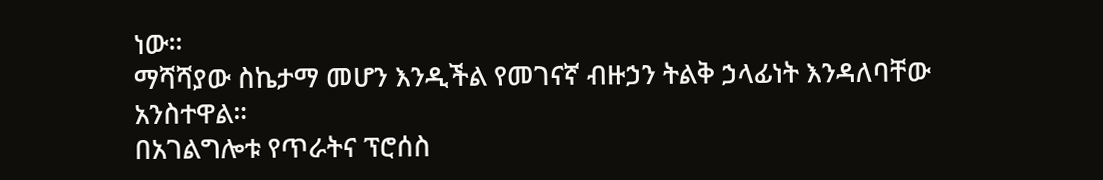ነው።
ማሻሻያው ስኬታማ መሆን እንዲችል የመገናኛ ብዙኃን ትልቅ ኃላፊነት እንዳለባቸው አንስተዋል።
በአገልግሎቱ የጥራትና ፕሮሰስ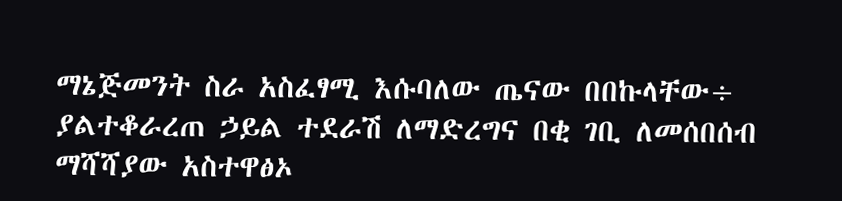ማኔጅመንት ስራ አስፈፃሚ እሱባለው ጤናው በበኩላቸው÷ ያልተቆራረጠ ኃይል ተደራሽ ለማድረግና በቂ ገቢ ለመሰበሰብ ማሻሻያው አስተዋፅኦ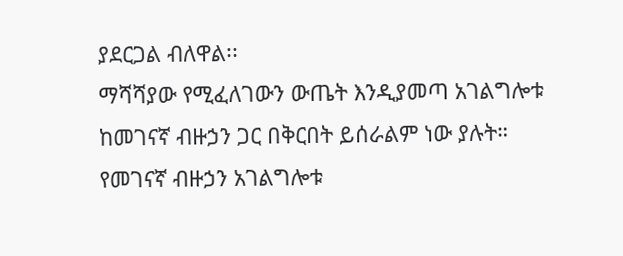ያደርጋል ብለዋል፡፡
ማሻሻያው የሚፈለገውን ውጤት እንዲያመጣ አገልግሎቱ ከመገናኛ ብዙኃን ጋር በቅርበት ይሰራልም ነው ያሉት።
የመገናኛ ብዙኃን አገልግሎቱ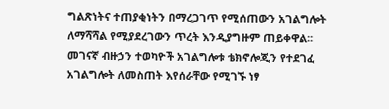ግልጽነትና ተጠያቂነትን በማረጋገጥ የሚሰጠውን አገልግሎት ለማሻሻል የሚያደረገውን ጥረት እንዲያግዙም ጠይቀዋል፡፡
መገናኛ ብዙኃን ተወካዮች አገልግሎቱ ቴክኖሎጂን የተደገፈ አገልግሎት ለመስጠት እየሰራቸው የሚገኙ ነፃ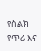የስልክ የጥሪ እና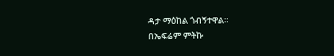ዳታ ማዕከል ጎብኝተዋል።
በኤፍሬም ምትኩ